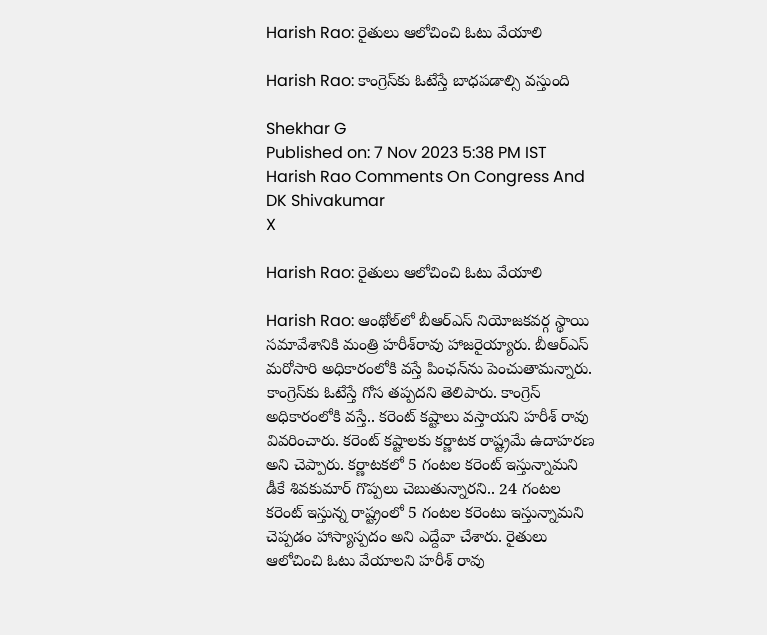Harish Rao: రైతులు ఆలోచించి ఓటు వేయాలి

Harish Rao: కాంగ్రెస్‌కు ఓటేస్తే బాధపడాల్సి వస్తుంది

Shekhar G
Published on: 7 Nov 2023 5:38 PM IST
Harish Rao Comments On Congress And DK Shivakumar
X

Harish Rao: రైతులు ఆలోచించి ఓటు వేయాలి

Harish Rao: ఆంథోల్‌లో బీఆర్ఎస్ నియోజకవర్గ స్థాయి సమావేశానికి మంత్రి హరీశ్‌రావు హాజరైయ్యారు. బీఆర్ఎస్ మరోసారి అధికారంలోకి వస్తే పింఛన్‌ను పెంచుతామన్నారు. కాంగ్రెస్‌‌కు ఓటేస్తే గోస తప్పదని తెలిపారు. కాంగ్రెస్ అధికారంలోకి వస్తే.. కరెంట్ కష్టాలు వస్తాయని హరీశ్ రావు వివరించారు. కరెంట్ కష్టాలకు కర్ణాటక రాష్ట్రమే ఉదాహరణ అని చెప్పారు. కర్ణాటకలో 5 గంటల కరెంట్ ఇస్తున్నామని డీకే శివకుమార్ గొప్పలు చెబుతున్నారని.. 24 గంటల కరెంట్ ఇస్తున్న రాష్ట్రంలో 5 గంటల కరెంటు ఇస్తున్నామని చెప్పడం హాస్యాస్పదం అని ఎద్దేవా చేశారు. రైతులు ఆలోచించి ఓటు వేయాలని హరీశ్ రావు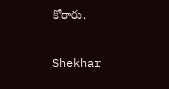కోరారు.

Shekhar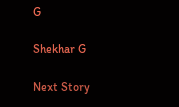G

Shekhar G

Next Story